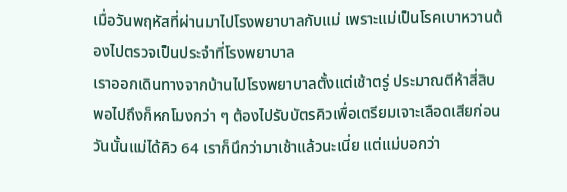เมื่อวันพฤหัสที่ผ่านมาไปโรงพยาบาลกับแม่ เพราะแม่เป็นโรคเบาหวานต้องไปตรวจเป็นประจำที่โรงพยาบาล
เราออกเดินทางจากบ้านไปโรงพยาบาลตั้งแต่เช้าตรู่ ประมาณตีห้าสี่สิบ พอไปถึงก็หกโมงกว่า ๆ ต้องไปรับบัตรคิวเพื่อเตรียมเจาะเลือดเสียก่อน วันนั้นแม่ได้คิว 64 เราก็นึกว่ามาเช้าแล้วนะเนี่ย แต่แม่บอกว่า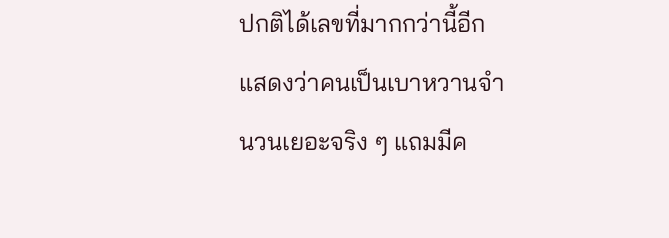ปกติได้เลขที่มากกว่านี้อีก แสดงว่าคนเป็นเบาหวานจำนวนเยอะจริง ๆ แถมมีค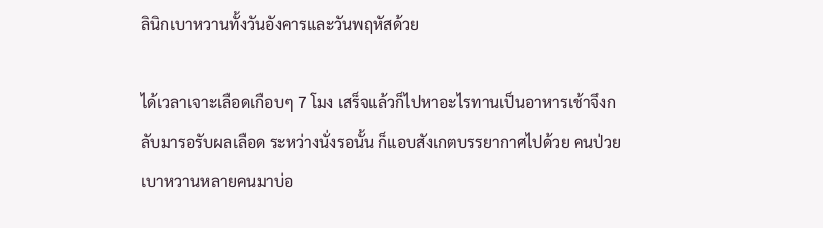ลินิกเบาหวานทั้งวันอังคารและวันพฤหัสด้วย

ได้เวลาเจาะเลือดเกือบๆ 7 โมง เสร็จแล้วก็ไปหาอะไรทานเป็นอาหารเช้าจึงกลับมารอรับผลเลือด ระหว่างนั่งรอนั้น ก็แอบสังเกตบรรยากาศไปด้วย คนป่วยเบาหวานหลายคนมาบ่อ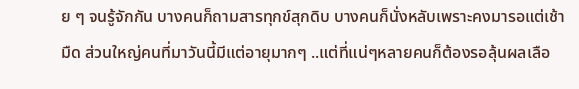ย ๆ จนรู้จักกัน บางคนก็ถามสารทุกข์สุกดิบ บางคนก็นั่งหลับเพราะคงมารอแต่เช้ามืด ส่วนใหญ่คนที่มาวันนี้มีแต่อายุมากๆ ..แต่ที่แน่ๆหลายคนก็ต้องรอลุ้นผลเลือ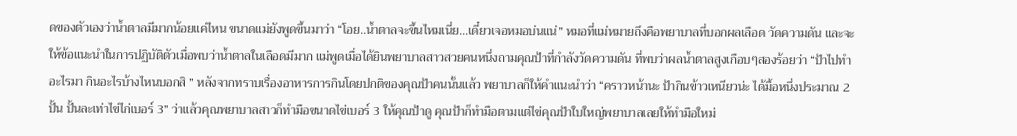ดของตัวเองว่าน้ำตาลมีมากน้อยแค่ไหน ขนาดแม่ยังพูดขึ้นมาว่า “โอย..น้ำตาลจะขึ้นไหมเนี่ย...เดี๋ยวเจอหมอบ่นแน่” หมอที่แม่หมายถึงคือพยาบาลที่บอกผลเลือด วัดความดัน และจะให้ข้อแนะนำในการปฏิบัติตัวเมื่อพบว่าน้ำตาลในเลือดมีมาก แม่พูดเมื่อได้ยินพยาบาลสาวสวยคนหนึ่งถามคุณป้าที่กำลังวัดความดัน ที่พบว่าผลน้ำตาลสูงเกือบๆสองร้อยว่า “ป้าไปทำอะไรมา กินอะไรบ้างไหนบอกสิ ” หลังจากทราบเรื่องอาหารการกินโดยปกติของคุณป้าคนนั้นแล้ว พยาบาลก็ให้คำแนะนำว่า “คราวหน้านะ ป้ากินข้าวเหนียวน่ะ ได้มื้อหนึ่งประมาณ 2 ปั้น ปั้นละเท่าไข่ไก่เบอร์ 3” ว่าแล้วคุณพยาบาลสาวก็ทำมือขนาดไข่เบอร์ 3 ให้คุณป้าดู คุณป้าก็ทำมือตามแต่ไข่คุณป้าใบใหญ่พยาบาลเลยให้ทำมือใหม่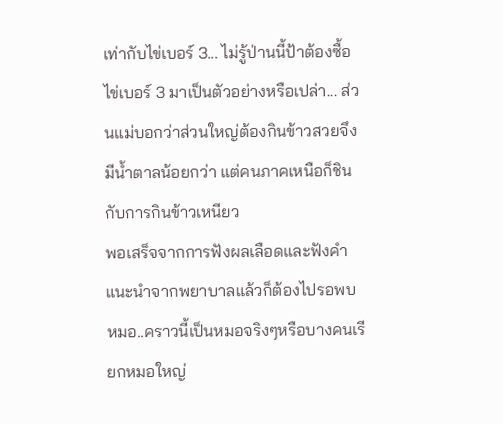เท่ากับไข่เบอร์ 3... ไม่รู้ป่านนี้ป้าต้องซื้อไข่เบอร์ 3 มาเป็นตัวอย่างหรือเปล่า... ส่วนแม่บอกว่าส่วนใหญ่ต้องกินข้าวสวยจึงมีน้ำตาลน้อยกว่า แต่คนภาคเหนือก็ชินกับการกินข้าวเหนียว
พอเสร็จจากการฟังผลเลือดและฟังคำแนะนำจากพยาบาลแล้วก็ต้องไปรอพบหมอ..คราวนี้เป็นหมอจริงๆหรือบางคนเรียกหมอใหญ่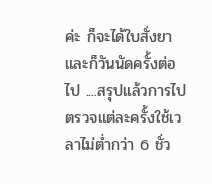ค่ะ ก็จะได้ใบสั่งยาและก็วันนัดครั้งต่อไป ....สรุปแล้วการไปตรวจแต่ละครั้งใช้เวลาไม่ต่ำกว่า 6 ชั่ว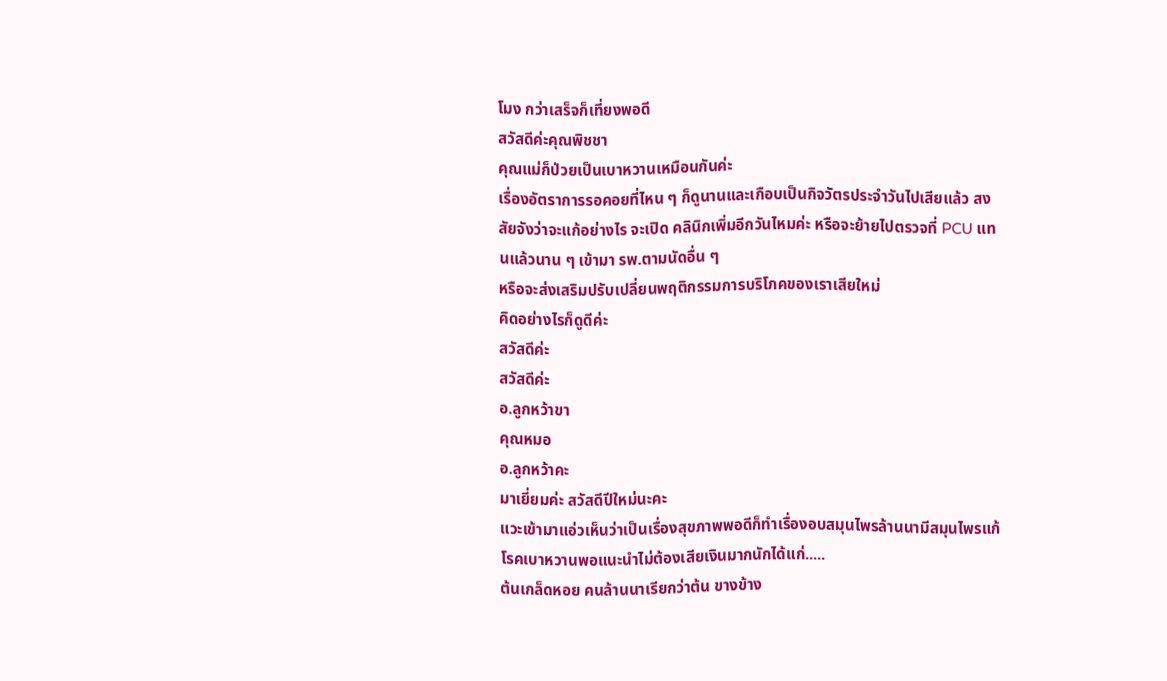โมง กว่าเสร็จก็เที่ยงพอดี
สวัสดีค่ะคุณพิชชา
คุณแม่ก็ป่วยเป็นเบาหวานเหมือนกันค่ะ
เรื่องอัตราการรอคอยที่ไหน ๆ ก็ดูนานและเกือบเป็นกิจวัตรประจำวันไปเสียแล้ว สงสัยจังว่าจะแก้อย่างไร จะเปิด คลินิกเพิ่มอีกวันไหมค่ะ หรือจะย้ายไปตรวจที่ PCU แทนแล้วนาน ๆ เข้ามา รพ.ตามนัดอื่น ๆ
หรือจะส่งเสริมปรับเปลี่ยนพฤติกรรมการบริโภคของเราเสียใหม่
คิดอย่างไรก็ดูดีค่ะ
สวัสดีค่ะ
สวัสดีค่ะ
อ.ลูกหว้าขา
คุณหมอ
อ.ลูกหว้าคะ
มาเยี่ยมค่ะ สวัสดีปีใหม่นะคะ
แวะเข้ามาแอ่วเห็นว่าเป็นเรื่องสุขภาพพอดีก็ทำเรื่องอบสมุนไพรล้านนามีสมุนไพรแก้โรคเบาหวานพอแนะนำไม่ต้องเสียเงินมากนักได้แก่.....
ต้นเกล็ดหอย คนล้านนาเรียกว่าต้น ขางข้าง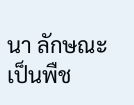นา ลักษณะเป็นพืช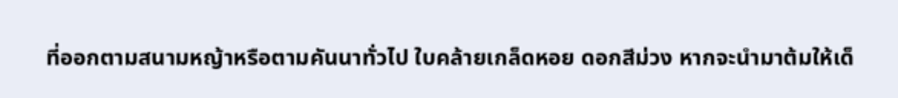ที่ออกตามสนามหญ้าหรือตามคันนาทั่วไป ใบคล้ายเกล็ดหอย ดอกสีม่วง หากจะนำมาต้มให้เด็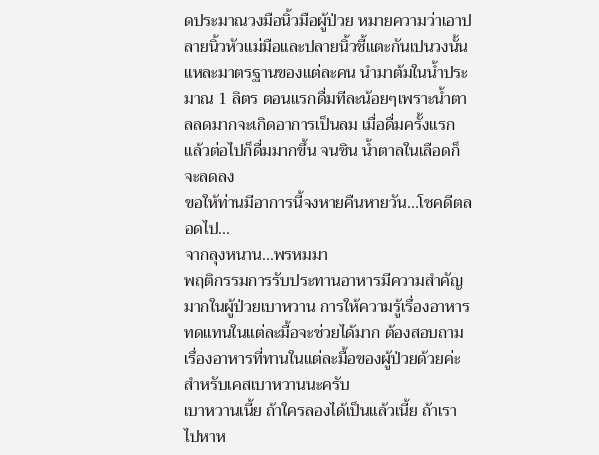ดประมาณวงมือนิ้วมือผู้ป่วย หมายความว่าเอาปลายนิ้วหัวแม่มือและปลายนิ้วชี้แตะกันเปนวงนั้นแหละมาตรฐานของแต่ละคน นำมาต้มในน้ำประมาณ 1 ลิตร ตอนแรกดื่มทีละน้อยๆเพราะน้ำตาลลดมากจะเกิดอาการเป็นลม เมื่อดื่มครั้งแรกแล้วต่อไปก็ดื่มมากขึ้น จนชิน น้ำตาลในเลือดก็จะลดลง
ขอให้ท่านมีอาการนี้จงหายคืนหายวัน...โชคดีตลอดไป...
จากลุงหนาน...พรหมมา
พฤติกรรมการรับประทานอาหารมีความสำคัญมากในผู้ป่วยเบาหวาน การให้ความรู้เรื่องอาหารทดแทนในแต่ละมื้อจะช่วยได้มาก ต้องสอบถามเรื่องอาหารที่ทานในแต่ละมื้อของผู้ป่วยด้วยค่ะ
สำหรับเคสเบาหวานนะครับ
เบาหวานเนี้ย ถ้าใครลองได้เป็นแล้วเนี้ย ถ้าเราไปหาห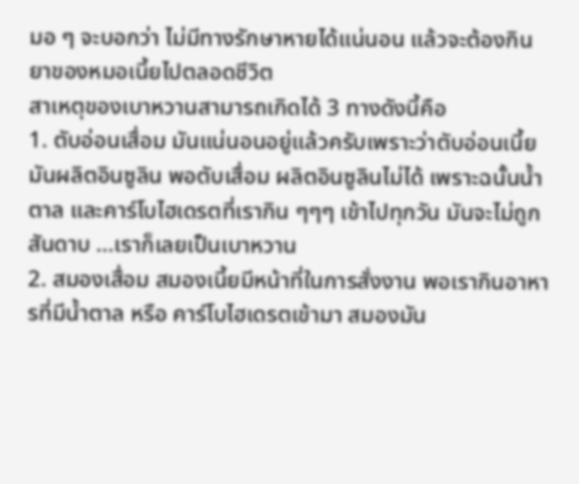มอ ๆ จะบอกว่า ไม่มีทางรักษาหายได้แน่นอน แล้วจะต้องกินยาของหมอเนี้ยไปตลอดชีวิต
สาเหตุของเบาหวานสามารถเกิดได้ 3 ทางดังนี้คือ
1. ตับอ่อนเสื่อม มันแน่นอนอยู่แล้วครับเพราะว่าตับอ่อนเนี้ยมันผลิตอินซูลิน พอตับเสื่อม ผลิตอินซูลินไม่ได้ เพราะฉนั้นน้ำตาล และคาร์โบไฮเดรตที่เรากิน ๆๆๆ เข้าไปทุกวัน มันจะไม่ถูกสันดาบ ...เราก็เลยเป็นเบาหวาน
2. สมองเสื่อม สมองเนี้ยมีหน้าที่ในการสั่งงาน พอเรากินอาหารที่มีน้ำตาล หรือ คาร์โบไฮเดรตเข้ามา สมองมัน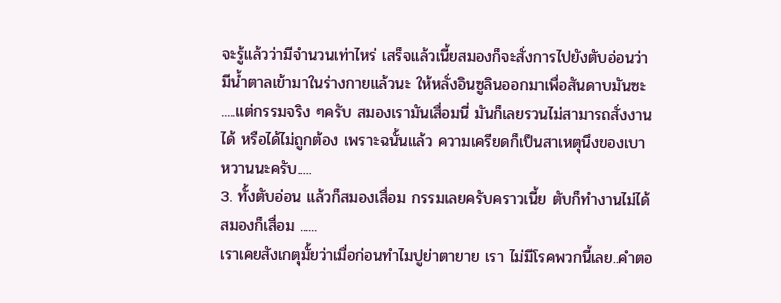จะรู้แล้วว่ามีจำนวนเท่าไหร่ เสร็จแล้วเนี้ยสมองก็จะสั่งการไปยังตับอ่อนว่า มีน้ำตาลเข้ามาในร่างกายแล้วนะ ให้หลั่งอินซูลินออกมาเพื่อสันดาบมันซะ .....แต่กรรมจริง ๆครับ สมองเรามันเสื่อมนี่ มันก็เลยรวนไม่สามารถสั่งงานได้ หรือได้ไม่ถูกต้อง เพราะฉนั้นแล้ว ความเครียดก็เป็นสาเหตุนึงของเบาหวานนะครับ.....
3. ทั้งตับอ่อน แล้วก็สมองเสื่อม กรรมเลยครับคราวเนี้ย ตับก็ทำงานไม่ได้ สมองก็เสื่อม ......
เราเคยสังเกตุมั้ยว่าเมื่อก่อนทำไมปูย่าตายาย เรา ไม่มีโรคพวกนี้เลย..คำตอ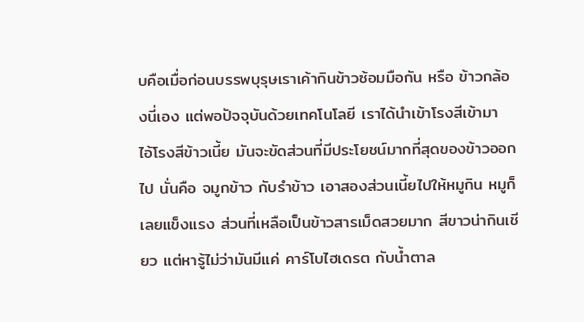บคือเมื่อก่อนบรรพบุรุษเราเค้ากินข้าวซ้อมมือกัน หรือ ข้าวกล้องนี่เอง แต่พอปัจจุบันด้วยเทคโนโลยี เราได้นำเข้าโรงสีเข้ามา
ไอ้โรงสีข้าวเนี้ย มันจะขัดส่วนที่มีประโยชน์มากที่สุดของข้าวออกไป นั่นคือ จมูกข้าว กับรำข้าว เอาสองส่วนเนี้ยไปให้หมูกิน หมูก็เลยแข็งแรง ส่วนที่เหลือเป็นข้าวสารเม็ดสวยมาก สีขาวน่ากินเชียว แต่หารู้ไม่ว่ามันมีแค่ คาร์โบไฮเดรต กับน้ำตาล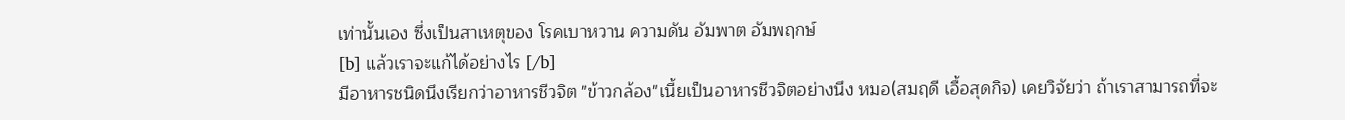เท่านั้นเอง ซึ่งเป็นสาเหตุของ โรคเบาหวาน ความดัน อัมพาต อัมพฤกษ์
[b] แล้วเราจะแก้ได้อย่างไร [/b]
มีอาหารชนิดนึงเรียกว่าอาหารชีวจิต "ข้าวกล้อง"เนี้ยเป็นอาหารชีวจิตอย่างนึง หมอ(สมฤดี เอื้อสุดกิจ) เคยวิจัยว่า ถ้าเราสามารถที่จะ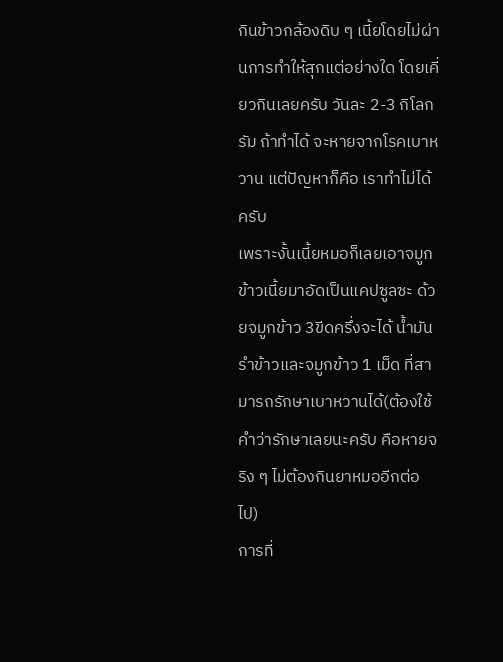กินข้าวกล้องดิบ ๆ เนี้ยโดยไม่ผ่านการทำให้สุกแต่อย่างใด โดยเคี่ยวกินเลยครับ วันละ 2-3 กิโลกรัม ถ้าทำได้ จะหายจากโรคเบาหวาน แต่ปัญหาก็คือ เราทำไม่ได้ครับ
เพราะงั้นเนี้ยหมอก็เลยเอาจมูกข้าวเนี้ยมาอัดเป็นแคปซูลซะ ด้วยจมูกข้าว 3ขีดครึ่งจะได้ น้ำมันรำข้าวและจมูกข้าว 1 เม็ด ที่สามารถรักษาเบาหวานได้(ต้องใช้คำว่ารักษาเลยนะครับ คือหายจริง ๆ ไม่ต้องกินยาหมออีกต่อไป)
การที่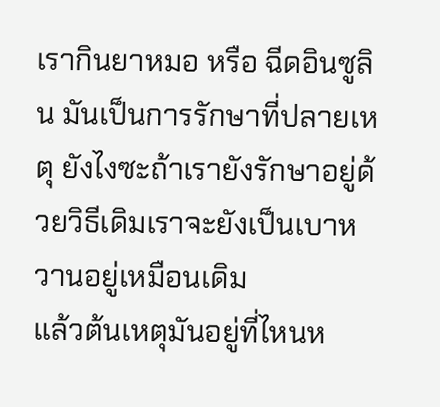เรากินยาหมอ หรือ ฉีดอินซูลิน มันเป็นการรักษาที่ปลายเหตุ ยังไงซะถ้าเรายังรักษาอยู่ด้วยวิธีเดิมเราจะยังเป็นเบาหวานอยู่เหมือนเดิม
แล้วต้นเหตุมันอยู่ที่ไหนห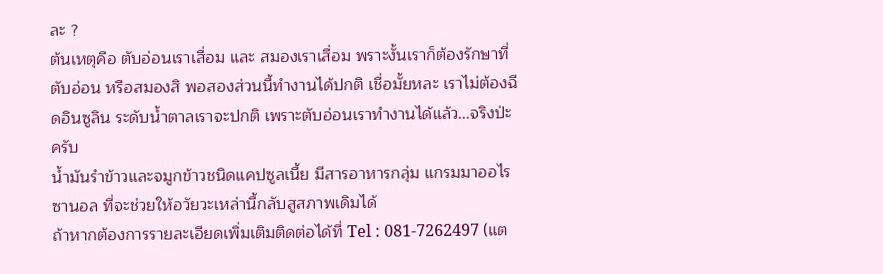ละ ?
ต้นเหตุคือ ตับอ่อนเราเสื่อม และ สมองเราเสื่อม พราะงั้นเราก็ต้องรักษาที่ตับอ่อน หรือสมองสิ พอสองส่วนนี้ทำงานได้ปกติ เชื่อมั้ยหละ เราไม่ต้องฉีดอินซูลิน ระดับน้ำตาลเราจะปกติ เพราะตับอ่อนเราทำงานได้แล้ว...จริงป่ะครับ
น้ำมันรำข้าวและจมูกข้าวชนิดแคปซูลเนี้ย มีสารอาหารกลุ่ม แกรมมาออไรซานอล ที่จะช่วยให้อวัยวะเหล่านี้กลับสูสภาพเดิมได้
ถ้าหากต้องการรายละเอียดเพิ่มเติมติดต่อได้ที่ Tel : 081-7262497 (แต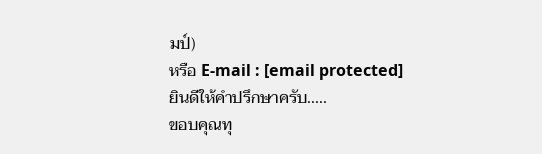มป์)
หรือ E-mail : [email protected]
ยินดีให้คำปรึกษาครับ.....
ขอบคุณทุ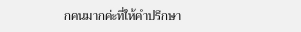กคนมากค่ะที่ให้คำปรึกษา